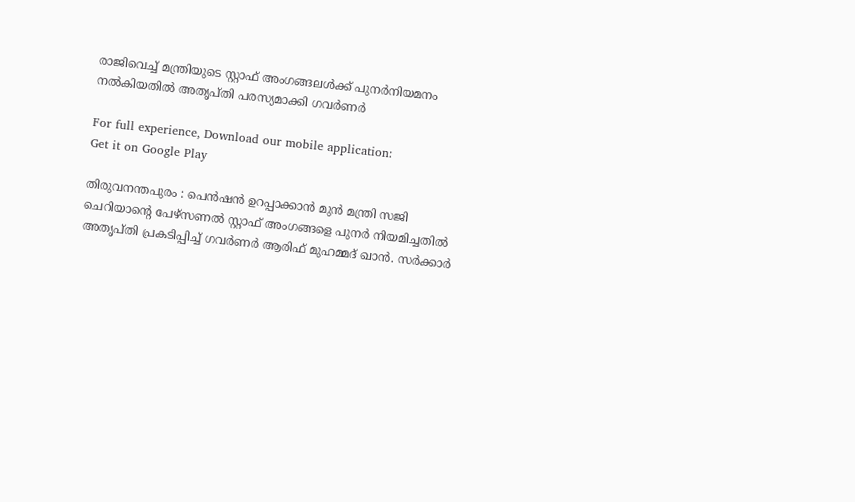രാജിവെച്ച് മന്ത്രിയുടെ സ്റ്റാഫ് അംഗങ്ങലള്‍ക്ക് പുനര്‍നിയമനം നല്‍കിയതില്‍ അതൃപ്തി പരസ്യമാക്കി ഗവര്‍ണര്‍

For full experience, Download our mobile application:
Get it on Google Play

തിരുവനന്തപുരം : പെന്‍ഷന്‍ ഉറപ്പാക്കാന്‍ മുന്‍ മന്ത്രി സജി ചെറിയാന്റെ പേഴ്സണല്‍ സ്റ്റാഫ് അംഗങ്ങളെ പുനര്‍ നിയമിച്ചതില്‍ അതൃപ്തി പ്രകടിപ്പിച്ച്‌ ഗവര്‍ണ‍ര്‍ ആരിഫ് മുഹമ്മദ് ഖാന്‍. സര്‍ക്കാര്‍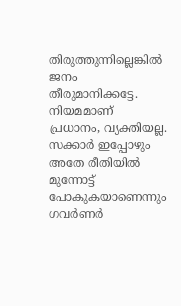തിരുത്തുന്നില്ലെങ്കില്‍ ജനം തീരുമാനിക്കട്ടേ. നിയമമാണ് പ്രധാനം, വ്യക്തിയല്ല. സ‍ക്കാര്‍ ഇപ്പോഴും അതേ രീതിയില്‍ മുന്നോട്ട് പോകുകയാണെന്നും ഗവ‍ര്‍ണര്‍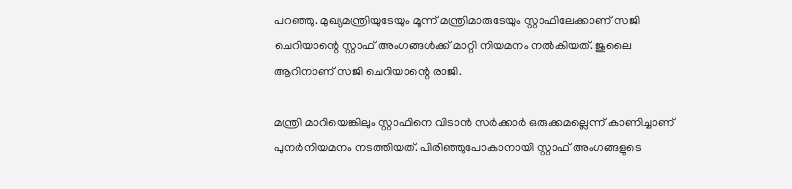പറഞ്ഞു. മുഖ്യമന്ത്രിയുടേയും മൂന്ന് മന്ത്രിമാരുടേയും സ്റ്റാഫിലേക്കാണ് സജി ചെറിയാന്റെ സ്റ്റാഫ് അംഗങ്ങള്‍ക്ക് മാറ്റി നിയമനം നല്‍കിയത്. ജുലൈ ആറിനാണ് സജി ചെറിയാന്റെ രാജി.

മന്ത്രി മാറിയെങ്കിലും സ്റ്റാഫിനെ വിടാന്‍ സര്‍ക്കാര്‍ ഒരുക്കമല്ലെന്ന് കാണിച്ചാണ് പുനര്‍നിയമനം നടത്തിയത്. പിരിഞ്ഞുപോകാനായി സ്റ്റാഫ് അംഗങ്ങളുടെ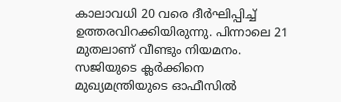കാലാവധി 20 വരെ ദീര്‍ഘിപ്പിച്ച്‌ ഉത്തരവിറക്കിയിരുന്നു. പിന്നാലെ 21 മുതലാണ് വീണ്ടും നിയമനം. സജിയുടെ ക്ലര്‍ക്കിനെ മുഖ്യമന്ത്രിയുടെ ഓഫീസില്‍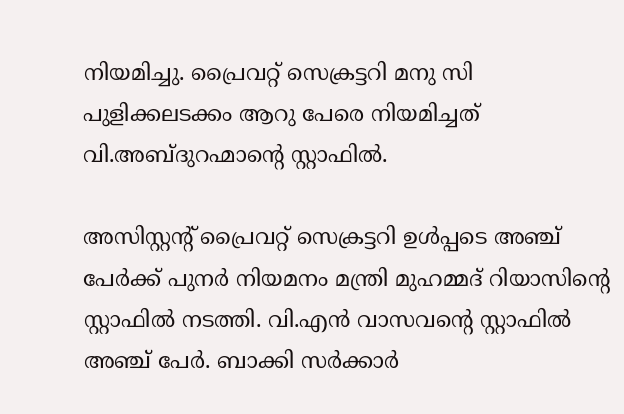നിയമിച്ചു. പ്രൈവറ്റ് സെക്രട്ടറി മനു സി പുളിക്കലടക്കം ആറു പേരെ നിയമിച്ചത് വി.അബ്ദുറഹ്മാന്റെ സ്റ്റാഫില്‍.

അസിസ്റ്റന്‍റ് പ്രൈവറ്റ് സെക്രട്ടറി ഉള്‍പ്പടെ അഞ്ച് പേര്‍ക്ക് പുനര്‍ നിയമനം മന്ത്രി മുഹമ്മദ് റിയാസിന്റെ സ്റ്റാഫില്‍ നടത്തി. വി.എന്‍ വാസവന്‍റെ സ്റ്റാഫില്‍ അഞ്ച് പേര്‍. ബാക്കി സര്‍ക്കാര്‍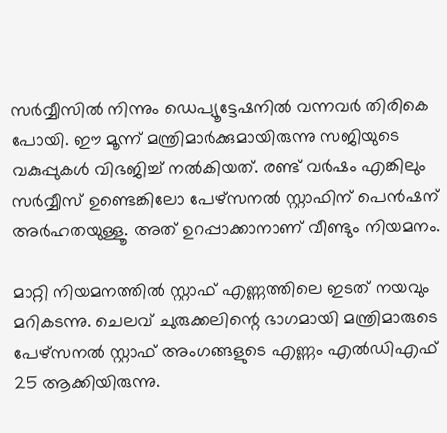സര്‍വ്വീസില്‍ നിന്നും ഡെപ്യൂട്ടേഷനില്‍ വന്നവര്‍ തിരികെ പോയി. ഈ മൂന്ന് മന്ത്രിമാര്‍ക്കുമായിരുന്നു സജിയുടെ വകുപ്പുകള്‍ വിഭജിച്ച്‌ നല്‍കിയത്. രണ്ട് വര്‍ഷം എങ്കിലും സര്‍വ്വീസ് ഉണ്ടെങ്കിലോ പേഴ്സനല്‍ സ്റ്റാഫിന് പെന്‍ഷന് അര്‍ഹതയുള്ളൂ. അത് ഉറപ്പാക്കാനാണ് വീണ്ടും നിയമനം.

മാറ്റി നിയമനത്തില്‍ സ്റ്റാഫ് എണ്ണത്തിലെ ഇടത് നയവും മറികടന്നു. ചെലവ് ചുരുക്കലിന്റെ ഭാഗമായി മന്ത്രിമാരുടെ പേഴ്സനല്‍ സ്റ്റാഫ് അംഗങ്ങളുടെ എണ്ണം എല്‍ഡിഎഫ് 25 ആക്കിയിരുന്നു.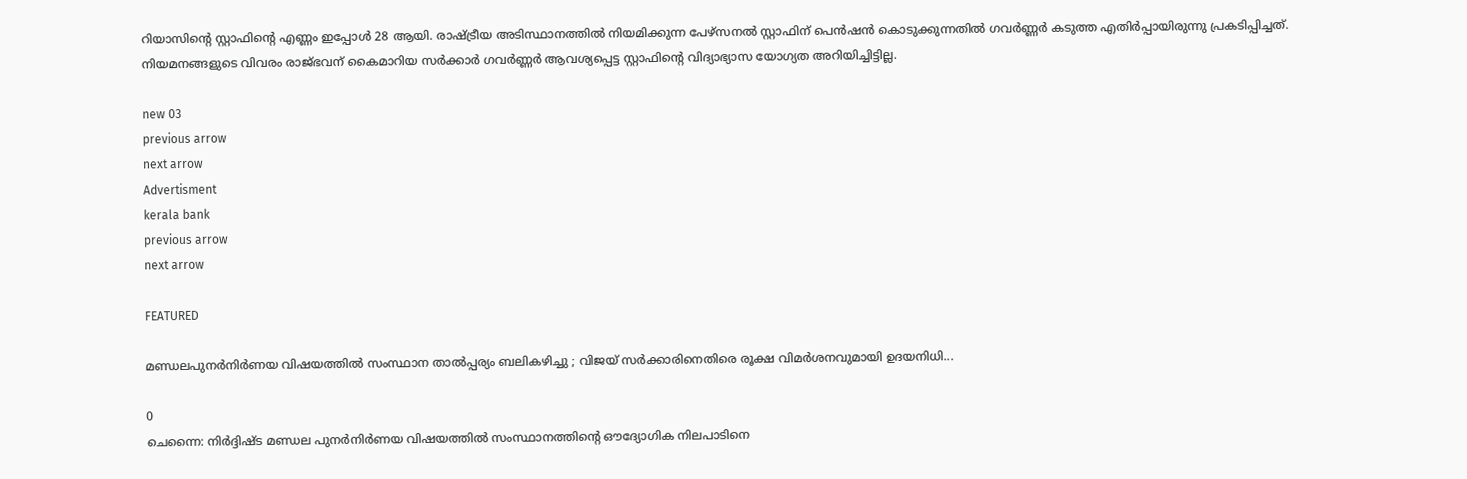റിയാസിന്റെ സ്റ്റാഫിന്റെ എണ്ണം ഇപ്പോള്‍ 28 ആയി. രാഷ്ട്രീയ അടിസ്ഥാനത്തില്‍ നിയമിക്കുന്ന പേഴ്സനല്‍ സ്റ്റാഫിന് പെന്‍ഷന്‍ കൊടുക്കുന്നതില്‍ ഗവര്‍ണ്ണര്‍ കടുത്ത എതിര്‍പ്പായിരുന്നു പ്രകടിപ്പിച്ചത്. നിയമനങ്ങളുടെ വിവരം രാജ്ഭവന് കൈമാറിയ സര്‍ക്കാര്‍ ഗവര്‍ണ്ണര്‍ ആവശ്യപ്പെട്ട സ്റ്റാഫിന്റെ വിദ്യാഭ്യാസ യോഗ്യത അറിയിച്ചിട്ടില്ല.

new 03
previous arrow
next arrow
Advertisment
kerala bank
previous arrow
next arrow

FEATURED

മണ്ഡലപുനർനിർണയ വിഷയത്തിൽ സംസ്ഥാന താൽപ്പര്യം ബലികഴിച്ചു ; വിജയ് സർക്കാരിനെതിരെ രൂക്ഷ വിമർശനവുമായി ഉദയനിധി...

0
ചെന്നൈ: നിർദ്ദിഷ്ട മണ്ഡല പുനർനിർണയ വിഷയത്തിൽ സംസ്ഥാനത്തിന്റെ ഔദ്യോഗിക നിലപാടിനെ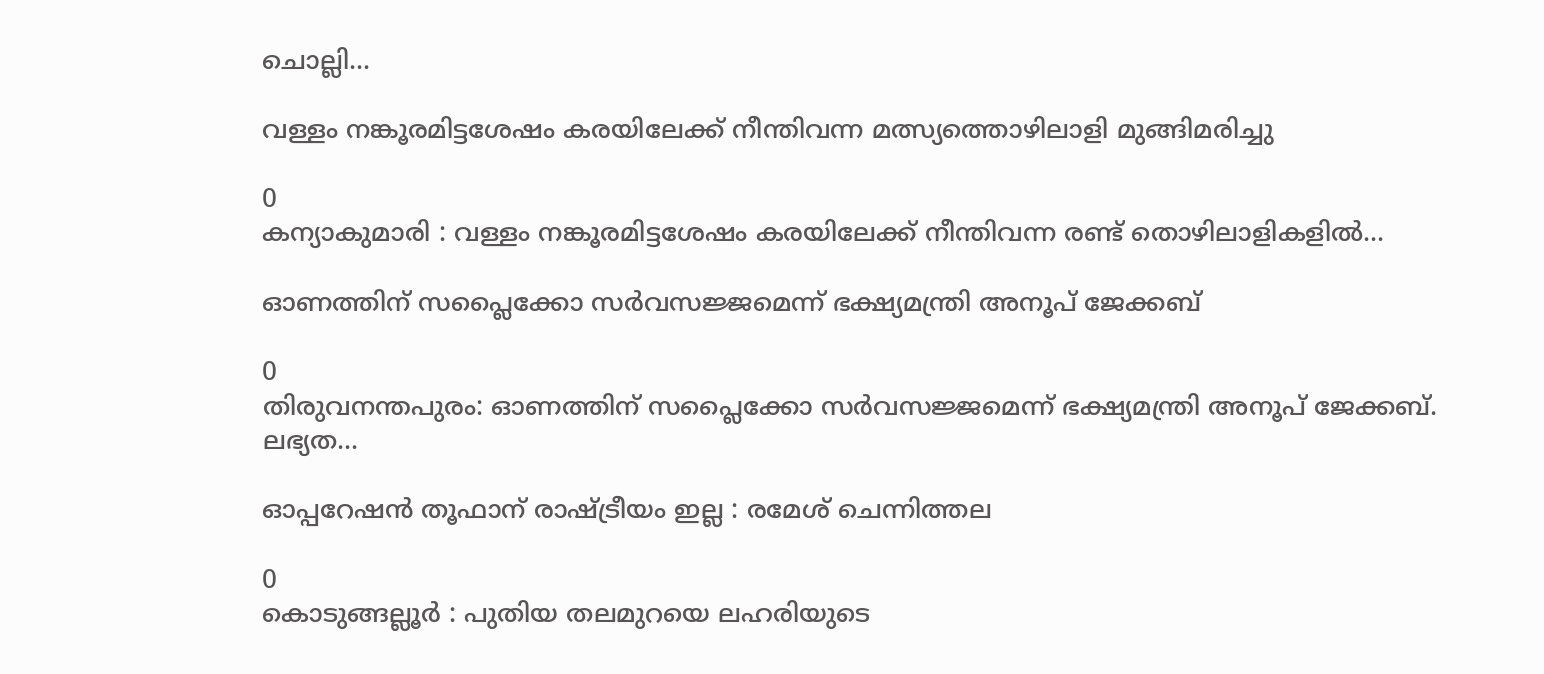ചൊല്ലി...

വള്ളം നങ്കൂരമിട്ടശേഷം കരയിലേക്ക് നീന്തിവന്ന മത്സ്യത്തൊഴിലാളി മുങ്ങിമരിച്ചു

0
കന്യാകുമാരി : വള്ളം നങ്കൂരമിട്ടശേഷം കരയിലേക്ക് നീന്തിവന്ന രണ്ട് തൊഴിലാളികളിൽ...

ഓണത്തിന് സപ്ലൈക്കോ സര്‍വസജ്ജമെന്ന് ഭക്ഷ്യമന്ത്രി അനൂപ് ജേക്കബ്

0
തിരുവനന്തപുരം: ഓണത്തിന് സപ്ലൈക്കോ സര്‍വസജ്ജമെന്ന് ഭക്ഷ്യമന്ത്രി അനൂപ് ജേക്കബ്. ലഭ്യത...

ഓപ്പറേഷന്‍ തൂഫാന് രാഷ്ട്രീയം ഇല്ല : രമേശ് ചെന്നിത്തല

0
കൊടുങ്ങല്ലൂർ : പുതിയ തലമുറയെ ലഹരിയുടെ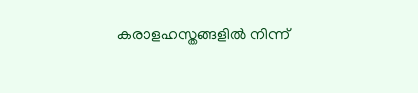കരാളഹസ്തങ്ങളിൽ നിന്ന്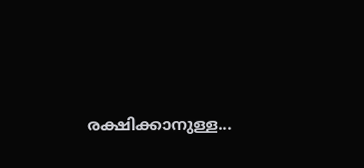രക്ഷിക്കാനുള്ള...